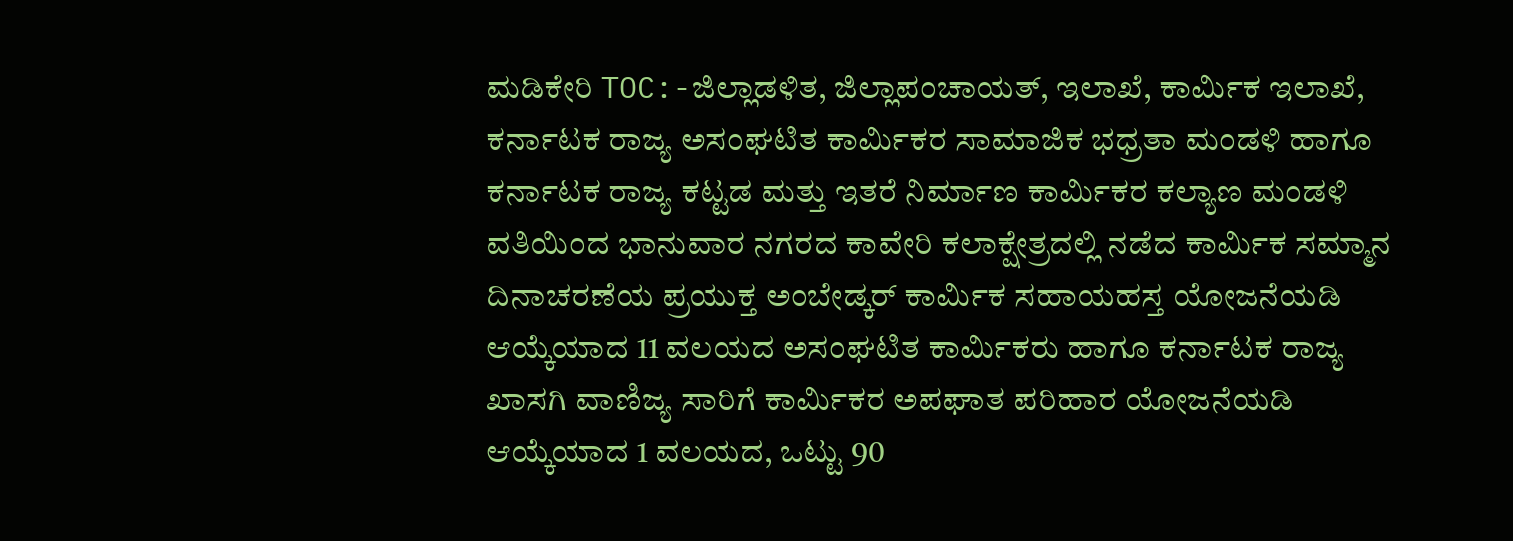ಮಡಿಕೇರಿ TOC:-ಜಿಲ್ಲಾಡಳಿತ, ಜಿಲ್ಲಾಪಂಚಾಯತ್, ಇಲಾಖೆ, ಕಾರ್ಮಿಕ ಇಲಾಖೆ, ಕರ್ನಾಟಕ ರಾಜ್ಯ ಅಸಂಘಟಿತ ಕಾರ್ಮಿಕರ ಸಾಮಾಜಿಕ ಭಧ್ರತಾ ಮಂಡಳಿ ಹಾಗೂ ಕರ್ನಾಟಕ ರಾಜ್ಯ ಕಟ್ಟಡ ಮತ್ತು ಇತರೆ ನಿರ್ಮಾಣ ಕಾರ್ಮಿಕರ ಕಲ್ಯಾಣ ಮಂಡಳಿ ವತಿಯಿಂದ ಭಾನುವಾರ ನಗರದ ಕಾವೇರಿ ಕಲಾಕ್ಷೇತ್ರದಲ್ಲಿ ನಡೆದ ಕಾರ್ಮಿಕ ಸಮ್ಮಾನ ದಿನಾಚರಣೆಯ ಪ್ರಯುಕ್ತ ಅಂಬೇಡ್ಕರ್ ಕಾರ್ಮಿಕ ಸಹಾಯಹಸ್ತ ಯೋಜನೆಯಡಿ ಆಯ್ಕೆಯಾದ 11 ವಲಯದ ಅಸಂಘಟಿತ ಕಾರ್ಮಿಕರು ಹಾಗೂ ಕರ್ನಾಟಕ ರಾಜ್ಯ ಖಾಸಗಿ ವಾಣಿಜ್ಯ ಸಾರಿಗೆ ಕಾರ್ಮಿಕರ ಅಪಘಾತ ಪರಿಹಾರ ಯೋಜನೆಯಡಿ ಆಯ್ಕೆಯಾದ 1 ವಲಯದ, ಒಟ್ಟು 90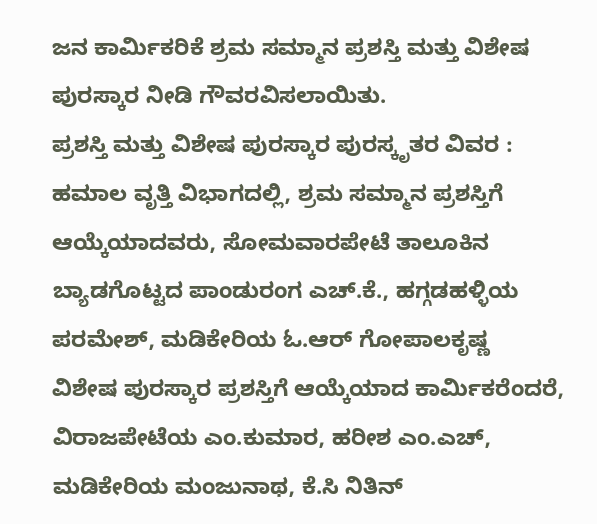ಜನ ಕಾರ್ಮಿಕರಿಕೆ ಶ್ರಮ ಸಮ್ಮಾನ ಪ್ರಶಸ್ತಿ ಮತ್ತು ವಿಶೇಷ ಪುರಸ್ಕಾರ ನೀಡಿ ಗೌವರವಿಸಲಾಯಿತು.
ಪ್ರಶಸ್ತಿ ಮತ್ತು ವಿಶೇಷ ಪುರಸ್ಕಾರ ಪುರಸ್ಕೃತರ ವಿವರ : ಹಮಾಲ ವೃತ್ತಿ ವಿಭಾಗದಲ್ಲಿ, ಶ್ರಮ ಸಮ್ಮಾನ ಪ್ರಶಸ್ತಿಗೆ ಆಯ್ಕೆಯಾದವರು, ಸೋಮವಾರಪೇಟೆ ತಾಲೂಕಿನ ಬ್ಯಾಡಗೊಟ್ಟದ ಪಾಂಡುರಂಗ ಎಚ್.ಕೆ., ಹಗ್ಗಡಹಳ್ಳಿಯ ಪರಮೇಶ್, ಮಡಿಕೇರಿಯ ಓ.ಆರ್ ಗೋಪಾಲಕೃಷ್ಣ
ವಿಶೇಷ ಪುರಸ್ಕಾರ ಪ್ರಶಸ್ತಿಗೆ ಆಯ್ಕೆಯಾದ ಕಾರ್ಮಿಕರೆಂದರೆ, ವಿರಾಜಪೇಟೆಯ ಎಂ.ಕುಮಾರ, ಹರೀಶ ಎಂ.ಎಚ್, ಮಡಿಕೇರಿಯ ಮಂಜುನಾಥ, ಕೆ.ಸಿ ನಿತಿನ್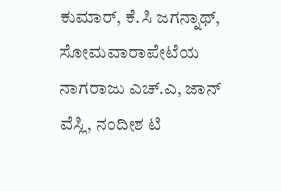ಕುಮಾರ್, ಕೆ.ಸಿ ಜಗನ್ನಾಥ್, ಸೋಮವಾರಾಪೇಟೆಯ ನಾಗರಾಜು ಎಚ್.ಎ, ಜಾನ್ ವೆಸ್ಲಿ, ನಂದೀಶ ಟಿ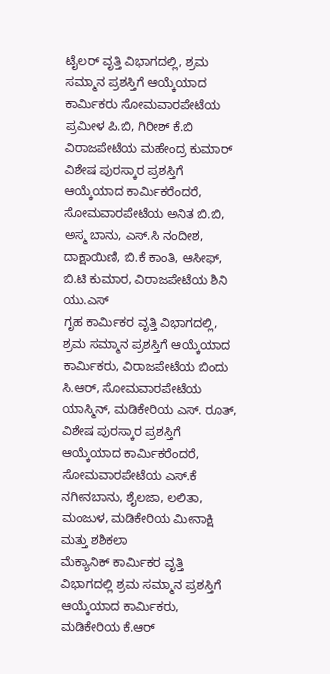ಟೈಲರ್ ವೃತ್ತಿ ವಿಭಾಗದಲ್ಲಿ, ಶ್ರಮ ಸಮ್ಮಾನ ಪ್ರಶಸ್ತಿಗೆ ಆಯ್ಕೆಯಾದ ಕಾರ್ಮಿಕರು ಸೋಮವಾರಪೇಟೆಯ ಪ್ರಮೀಳ ಪಿ.ಬಿ, ಗಿರೀಶ್ ಕೆ.ಬಿ ವಿರಾಜಪೇಟೆಯ ಮಹೇಂದ್ರ ಕುಮಾರ್
ವಿಶೇಷ ಪುರಸ್ಕಾರ ಪ್ರಶಸ್ತಿಗೆ ಆಯ್ಕೆಯಾದ ಕಾರ್ಮಿಕರೆಂದರೆ, ಸೋಮವಾರಪೇಟೆಯ ಅನಿತ ಬಿ.ಬಿ, ಅಸ್ಮ ಬಾನು, ಎಸ್.ಸಿ ನಂದೀಶ, ದಾಕ್ಷಾಯಿಣಿ, ಬಿ.ಕೆ ಕಾಂತಿ, ಆಸೀಫ್, ಬಿ.ಟಿ ಕುಮಾರ, ವಿರಾಜಪೇಟೆಯ ಶಿನಿ ಯು.ಎಸ್
ಗೃಹ ಕಾರ್ಮಿಕರ ವೃತ್ತಿ ವಿಭಾಗದಲ್ಲಿ, ಶ್ರಮ ಸಮ್ಮಾನ ಪ್ರಶಸ್ತಿಗೆ ಆಯ್ಕೆಯಾದ ಕಾರ್ಮಿಕರು, ವಿರಾಜಪೇಟೆಯ ಬಿಂದು ಸಿ.ಆರ್, ಸೋಮವಾರಪೇಟೆಯ ಯಾಸ್ಮಿನ್, ಮಡಿಕೇರಿಯ ಎಸ್. ರೂತ್,
ವಿಶೇಷ ಪುರಸ್ಕಾರ ಪ್ರಶಸ್ತಿಗೆ ಆಯ್ಕೆಯಾದ ಕಾರ್ಮಿಕರೆಂದರೆ, ಸೋಮವಾರಪೇಟೆಯ ಎಸ್.ಕೆ ನಗೀನಬಾನು, ಶೈಲಜಾ, ಲಲಿತಾ, ಮಂಜುಳ, ಮಡಿಕೇರಿಯ ಮೀನಾಕ್ಷಿ ಮತ್ತು ಶಶಿಕಲಾ
ಮೆಕ್ಯಾನಿಕ್ ಕಾರ್ಮಿಕರ ವೃತ್ತಿ ವಿಭಾಗದಲ್ಲಿ ಶ್ರಮ ಸಮ್ಮಾನ ಪ್ರಶಸ್ತಿಗೆ ಆಯ್ಕೆಯಾದ ಕಾರ್ಮಿಕರು, ಮಡಿಕೇರಿಯ ಕೆ.ಆರ್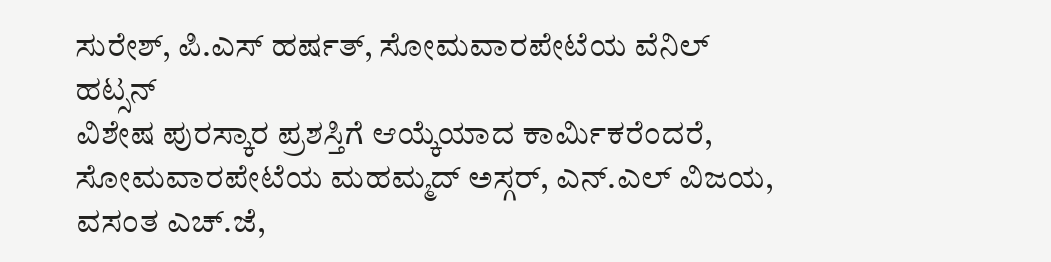ಸುರೇಶ್, ಪಿ.ಎಸ್ ಹರ್ಷತ್, ಸೋಮವಾರಪೇಟೆಯ ವೆನಿಲ್ ಹಟ್ಸನ್
ವಿಶೇಷ ಪುರಸ್ಕಾರ ಪ್ರಶಸ್ತಿಗೆ ಆಯ್ಕೆಯಾದ ಕಾರ್ಮಿಕರೆಂದರೆ, ಸೋಮವಾರಪೇಟೆಯ ಮಹಮ್ಮದ್ ಅಸ್ಗರ್, ಎನ್.ಎಲ್ ವಿಜಯ, ವಸಂತ ಎಚ್.ಜೆ,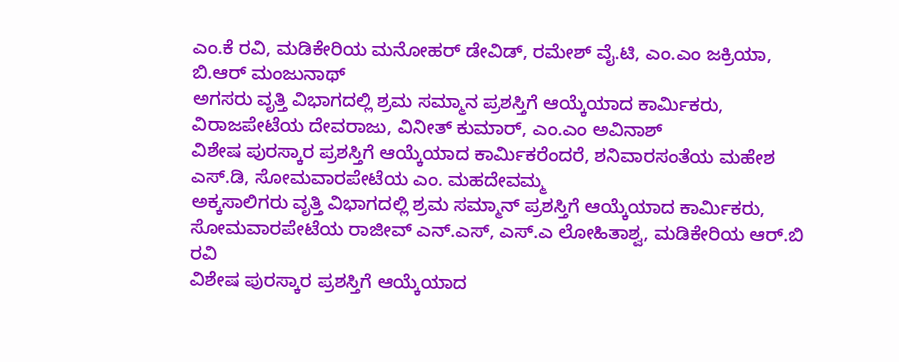ಎಂ.ಕೆ ರವಿ, ಮಡಿಕೇರಿಯ ಮನೋಹರ್ ಡೇವಿಡ್, ರಮೇಶ್ ವೈ.ಟಿ, ಎಂ.ಎಂ ಜಕ್ರಿಯಾ, ಬಿ.ಆರ್ ಮಂಜುನಾಥ್
ಅಗಸರು ವೃತ್ತಿ ವಿಭಾಗದಲ್ಲಿ ಶ್ರಮ ಸಮ್ಮಾನ ಪ್ರಶಸ್ತಿಗೆ ಆಯ್ಕೆಯಾದ ಕಾರ್ಮಿಕರು, ವಿರಾಜಪೇಟೆಯ ದೇವರಾಜು, ವಿನೀತ್ ಕುಮಾರ್, ಎಂ.ಎಂ ಅವಿನಾಶ್
ವಿಶೇಷ ಪುರಸ್ಕಾರ ಪ್ರಶಸ್ತಿಗೆ ಆಯ್ಕೆಯಾದ ಕಾರ್ಮಿಕರೆಂದರೆ, ಶನಿವಾರಸಂತೆಯ ಮಹೇಶ ಎಸ್.ಡಿ, ಸೋಮವಾರಪೇಟೆಯ ಎಂ. ಮಹದೇವಮ್ಮ
ಅಕ್ಕಸಾಲಿಗರು ವೃತ್ತಿ ವಿಭಾಗದಲ್ಲಿ ಶ್ರಮ ಸಮ್ಮಾನ್ ಪ್ರಶಸ್ತಿಗೆ ಆಯ್ಕೆಯಾದ ಕಾರ್ಮಿಕರು, ಸೋಮವಾರಪೇಟೆಯ ರಾಜೀವ್ ಎನ್.ಎಸ್, ಎಸ್.ಎ ಲೋಹಿತಾಶ್ವ, ಮಡಿಕೇರಿಯ ಆರ್.ಬಿ ರವಿ
ವಿಶೇಷ ಪುರಸ್ಕಾರ ಪ್ರಶಸ್ತಿಗೆ ಆಯ್ಕೆಯಾದ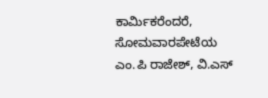ಕಾರ್ಮಿಕರೆಂದರೆ, ಸೋಮವಾರಪೇಟೆಯ ಎಂ.ಪಿ ರಾಜೇಶ್, ವಿ.ಎಸ್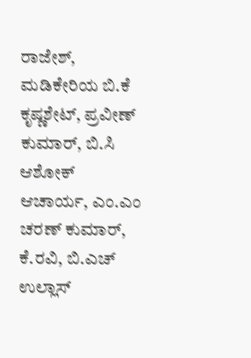ರಾಜೇಶ್, ಮಡಿಕೇರಿಯ ಬಿ.ಕೆ ಕೃಷ್ಣಶೇಟ್, ಪ್ರವೀಣ್ ಕುಮಾರ್, ಬಿ.ಸಿ ಆಶೋಕ್ ಆಚಾರ್ಯ, ಎಂ.ಎಂ ಚರಣ್ ಕುಮಾರ್, ಕೆ.ರವಿ, ಬಿ.ಎಚ್ ಉಲ್ಲಾಸ್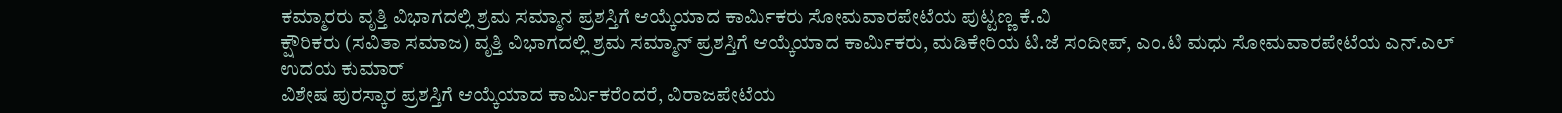ಕಮ್ಮಾರರು ವೃತ್ತಿ ವಿಭಾಗದಲ್ಲಿ ಶ್ರಮ ಸಮ್ಮಾನ ಪ್ರಶಸ್ತಿಗೆ ಆಯ್ಕೆಯಾದ ಕಾರ್ಮಿಕರು ಸೋಮವಾರಪೇಟೆಯ ಪುಟ್ಟಣ್ಣ ಕೆ.ವಿ
ಕ್ಷೌರಿಕರು (ಸವಿತಾ ಸಮಾಜ) ವೃತ್ತಿ ವಿಭಾಗದಲ್ಲಿ ಶ್ರಮ ಸಮ್ಮಾನ್ ಪ್ರಶಸ್ತಿಗೆ ಆಯ್ಕೆಯಾದ ಕಾರ್ಮಿಕರು, ಮಡಿಕೇರಿಯ ಟಿ.ಜೆ ಸಂದೀಪ್, ಎಂ.ಟಿ ಮಧು ಸೋಮವಾರಪೇಟೆಯ ಎನ್.ಎಲ್ ಉದಯ ಕುಮಾರ್
ವಿಶೇಷ ಪುರಸ್ಕಾರ ಪ್ರಶಸ್ತಿಗೆ ಆಯ್ಕೆಯಾದ ಕಾರ್ಮಿಕರೆಂದರೆ, ವಿರಾಜಪೇಟೆಯ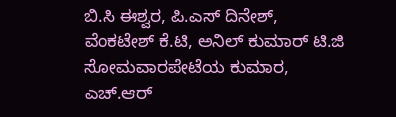ಬಿ.ಸಿ ಈಶ್ವರ, ಪಿ.ಎಸ್ ದಿನೇಶ್, ವೆಂಕಟೇಶ್ ಕೆ.ಟಿ, ಅನಿಲ್ ಕುಮಾರ್ ಟಿ.ಜಿ ಸೋಮವಾರಪೇಟೆಯ ಕುಮಾರ, ಎಚ್.ಆರ್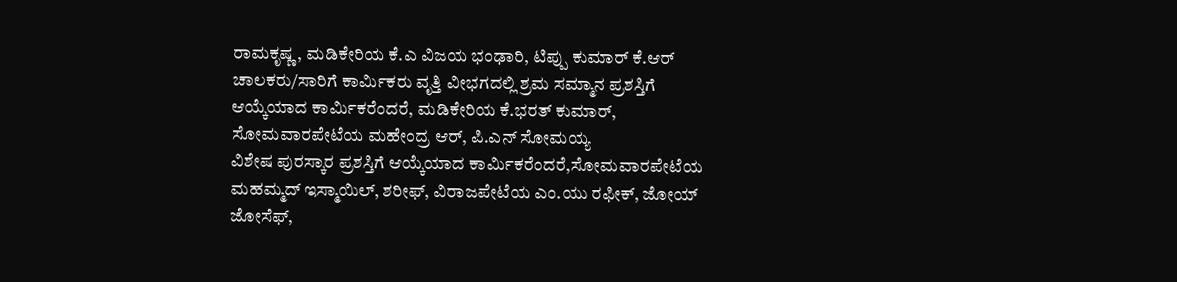ರಾಮಕೃಷ್ಣ, ಮಡಿಕೇರಿಯ ಕೆ.ಎ ವಿಜಯ ಭಂಢಾರಿ, ಟಿಪ್ಪು ಕುಮಾರ್ ಕೆ.ಆರ್
ಚಾಲಕರು/ಸಾರಿಗೆ ಕಾರ್ಮಿಕರು ವೃತ್ತಿ ವೀಭಗದಲ್ಲಿ ಶ್ರಮ ಸಮ್ಮಾನ ಪ್ರಶಸ್ತಿಗೆ ಆಯ್ಕೆಯಾದ ಕಾರ್ಮಿಕರೆಂದರೆ, ಮಡಿಕೇರಿಯ ಕೆ.ಭರತ್ ಕುಮಾರ್, ಸೋಮವಾರಪೇಟೆಯ ಮಹೇಂದ್ರ ಆರ್, ಪಿ.ಎನ್ ಸೋಮಯ್ಯ
ವಿಶೇಷ ಪುರಸ್ಕಾರ ಪ್ರಶಸ್ತಿಗೆ ಆಯ್ಕೆಯಾದ ಕಾರ್ಮಿಕರೆಂದರೆ,ಸೋಮವಾರಪೇಟೆಯ ಮಹಮ್ಮದ್ ಇಸ್ಮಾಯಿಲ್, ಶರೀಫ್, ವಿರಾಜಪೇಟೆಯ ಎಂ.ಯು ರಫೀಕ್, ಜೋಯ್ ಜೋಸೆಫ್,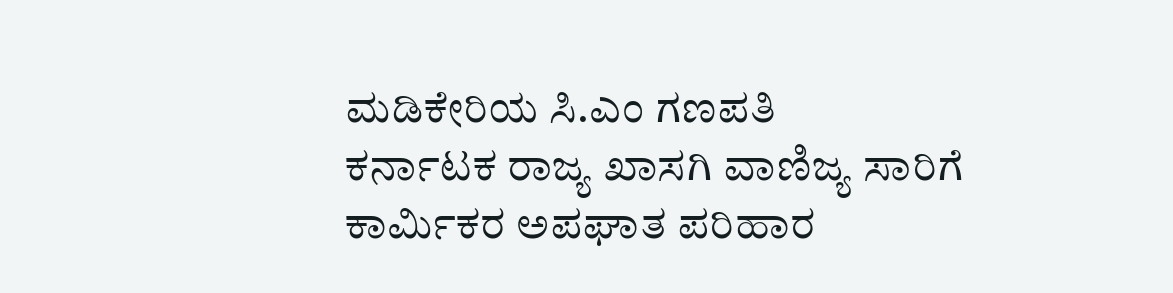ಮಡಿಕೇರಿಯ ಸಿ.ಎಂ ಗಣಪತಿ
ಕರ್ನಾಟಕ ರಾಜ್ಯ ಖಾಸಗಿ ವಾಣಿಜ್ಯ ಸಾರಿಗೆ ಕಾರ್ಮಿಕರ ಅಪಘಾತ ಪರಿಹಾರ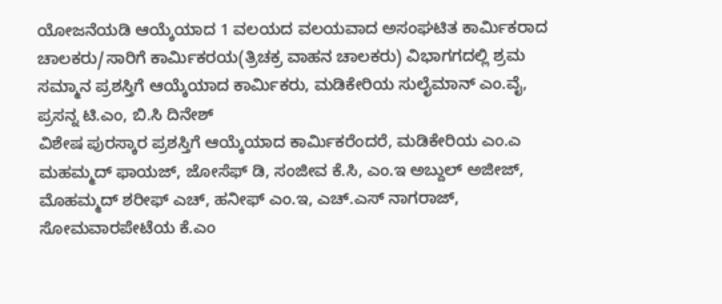ಯೋಜನೆಯಡಿ ಆಯ್ಕೆಯಾದ 1 ವಲಯದ ವಲಯವಾದ ಅಸಂಘಟಿತ ಕಾರ್ಮಿಕರಾದ ಚಾಲಕರು/ಸಾರಿಗೆ ಕಾರ್ಮಿಕರಯ(ತ್ರಿಚಕ್ರ ವಾಹನ ಚಾಲಕರು) ವಿಭಾಗಗದಲ್ಲಿ ಶ್ರಮ ಸಮ್ಮಾನ ಪ್ರಶಸ್ತಿಗೆ ಆಯ್ಕೆಯಾದ ಕಾರ್ಮಿಕರು, ಮಡಿಕೇರಿಯ ಸುಲೈಮಾನ್ ಎಂ.ವೈ, ಪ್ರಸನ್ನ ಟಿ.ಎಂ, ಬಿ.ಸಿ ದಿನೇಶ್
ವಿಶೇಷ ಪುರಸ್ಕಾರ ಪ್ರಶಸ್ತಿಗೆ ಆಯ್ಕೆಯಾದ ಕಾರ್ಮಿಕರೆಂದರೆ, ಮಡಿಕೇರಿಯ ಎಂ.ಎ ಮಹಮ್ಮದ್ ಫಾಯಜ್, ಜೋಸೆಫ್ ಡಿ, ಸಂಜೀವ ಕೆ.ಸಿ, ಎಂ.ಇ ಅಬ್ದುಲ್ ಅಜೀಜ್, ಮೊಹಮ್ಮದ್ ಶರೀಫ್ ಎಚ್, ಹನೀಫ್ ಎಂ.ಇ, ಎಚ್.ಎಸ್ ನಾಗರಾಜ್, ಸೋಮವಾರಪೇಟೆಯ ಕೆ.ಎಂ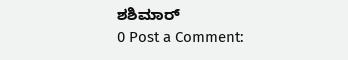ಶಶಿಮಾರ್
0 Post a Comment: